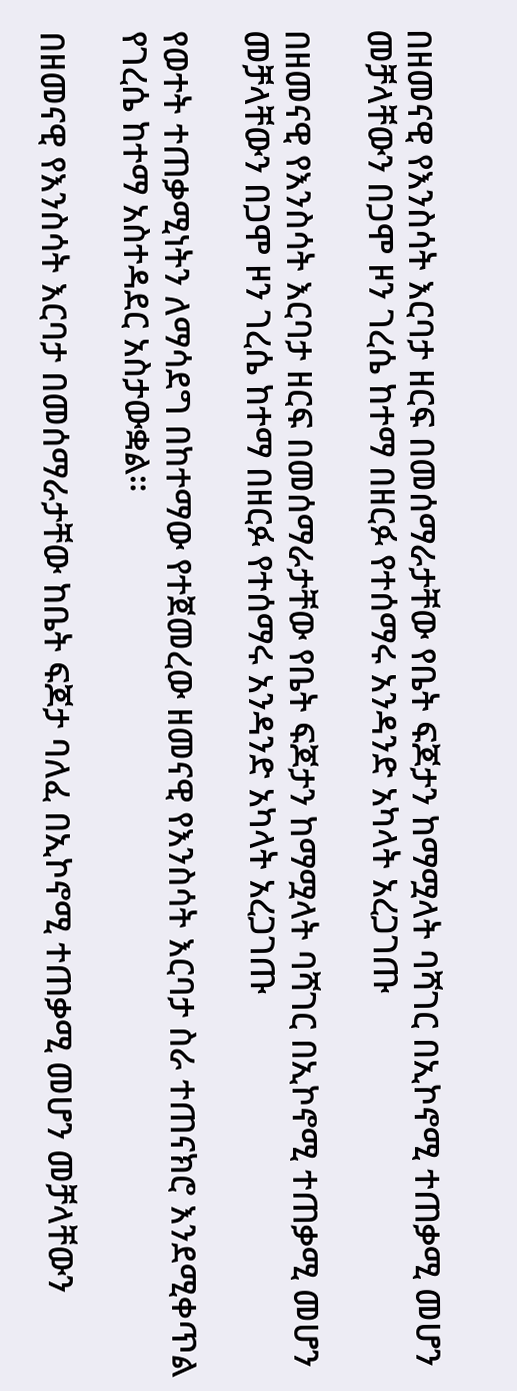በዘመናዊ የእንስሳት እርባታ ዘርፍ በመሰማራታቸው የቤት ፍጆታን ከማሟላት ባሻገር በኢኮኖሚ ተጠቃሚ መሆን መቻላቸውን በጋሞ ዞን ገረሴ ከተማ በዘርፉ የተሰማሩ አንዳንድ አካላት አረጋገጡ

በዘመናዊ የእንስሳት እርባታ ዘርፍ በመሰማራታቸው የቤት ፍጆታን ከማሟላት ባሻገር በኢኮኖሚ ተጠቃሚ መሆን መቻላቸውን በጋሞ ዞን ገረሴ ከተማ በዘርፉ የተሰማሩ አንዳንድ አካላት አረጋገጡ

የወተት ተጠቃሚነትን ለማሳደግ በከተማው የተጀመረው ዘመናዊ የእንስሳት እርባታ ስራ ተጠናክሮ እንደሚቀጥል የገረሴ ከተማ አስተዳደር አስታውቋል።

በዘመናዊ የእንስሳት እርባታ በመሰማራታቸው ከቤት ፍጆታ ባለፈ በኢኮኖሚ ተጠቃሚ መሆን መቻላቸውን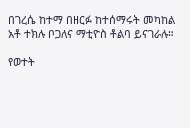በገረሴ ከተማ በዘርፉ ከተሰማሩት መካከል አቶ ተክሉ ቦጋለና ማቲዮስ ቶልባ ይናገራሉ።

የወተት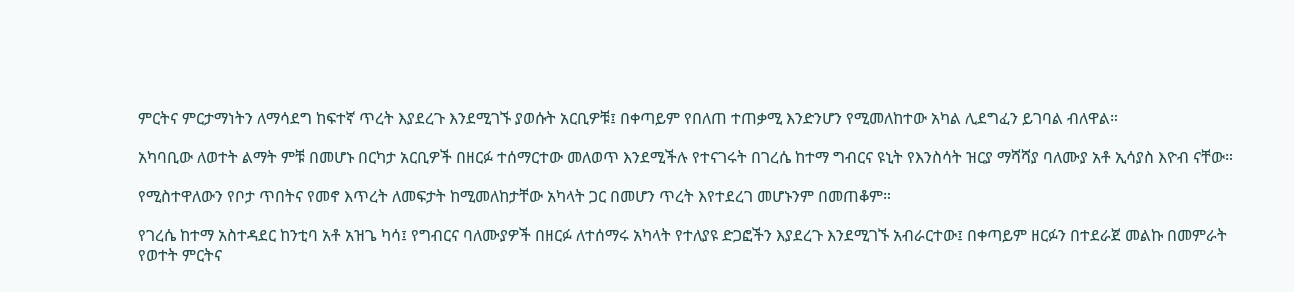ምርትና ምርታማነትን ለማሳደግ ከፍተኛ ጥረት እያደረጉ እንደሚገኙ ያወሱት አርቢዎቹ፤ በቀጣይም የበለጠ ተጠቃሚ እንድንሆን የሚመለከተው አካል ሊደግፈን ይገባል ብለዋል።

አካባቢው ለወተት ልማት ምቹ በመሆኑ በርካታ አርቢዎች በዘርፉ ተሰማርተው መለወጥ እንደሚችሉ የተናገሩት በገረሴ ከተማ ግብርና ዩኒት የእንስሳት ዝርያ ማሻሻያ ባለሙያ አቶ ኢሳያስ እዮብ ናቸው።

የሚስተዋለውን የቦታ ጥበትና የመኖ እጥረት ለመፍታት ከሚመለከታቸው አካላት ጋር በመሆን ጥረት እየተደረገ መሆኑንም በመጠቆም።

የገረሴ ከተማ አስተዳደር ከንቲባ አቶ አዝጌ ካሳ፤ የግብርና ባለሙያዎች በዘርፉ ለተሰማሩ አካላት የተለያዩ ድጋፎችን እያደረጉ እንደሚገኙ አብራርተው፤ በቀጣይም ዘርፉን በተደራጀ መልኩ በመምራት የወተት ምርትና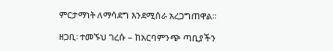ምርታማነት ለማሳደግ እንደሚሰራ አረጋግጠዋል።

ዘጋቢ፡ ተመኙህ ገረሱ – ከአርባምንጭ ጣቢያችን